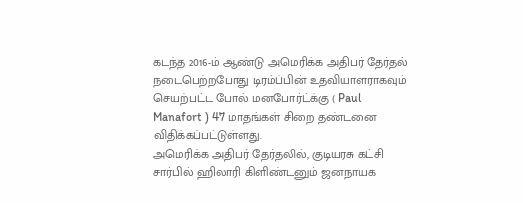கடந்த 2016-ம் ஆண்டு அமெரிக்க அதிபர் தேர்தல் நடைபெற்றபோது டிரம்ப்பின் உதவியாளராகவும் செயற்பட்ட போல் மனபோர்ட்க்கு ( Paul Manafort ) 47 மாதங்கள் சிறை தண்டனை விதிக்கப்பட்டுள்ளது.
அமெரிக்க அதிபர் தேர்தலில், குடியரசு கட்சி சார்பில் ஹிலாரி கிளிண்டனும் ஜனநாயக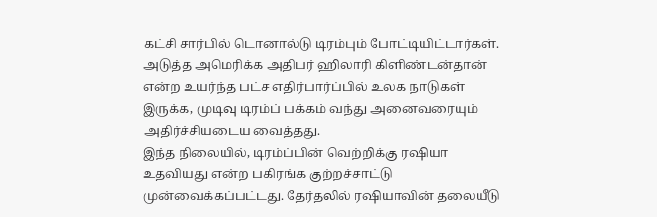கட்சி சார்பில் டொனால்டு டிரம்பும் போட்டியிட்டார்கள். அடுத்த அமெரிக்க அதிபர் ஹிலாரி கிளிண்டன்தான் என்ற உயர்ந்த பட்ச எதிர்பார்ப்பில் உலக நாடுகள் இருக்க, முடிவு டிரம்ப் பக்கம் வந்து அனைவரையும் அதிர்ச்சியடைய வைத்தது.
இந்த நிலையில், டிரம்ப்பின் வெற்றிக்கு ரஷியா உதவியது என்ற பகிரங்க குற்றச்சாட்டு முன்வைக்கப்பட்டது. தேர்தலில் ரஷியாவின் தலையீடு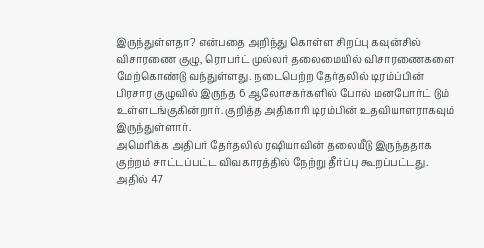இருந்துள்ளதா? என்பதை அறிந்து கொள்ள சிறப்பு கவுன்சில் விசாரணை குழு, ரொபர்ட் முல்லர் தலைமையில் விசாரணைகளை மேற்கொண்டு வந்துள்ளது. நடைபெற்ற தேர்தலில் டிரம்ப்பின் பிரசார குழுவில் இருந்த 6 ஆலோசகர்களில் போல் மனபோர்ட் டும் உள்ளடங்குகின்றார். குறித்த அதிகாரி டிரம்பின் உதவியாளராகவும் இருந்துள்ளார்.
அமெரிக்க அதிபர் தேர்தலில் ரஷியாவின் தலையீடு இருந்ததாக குற்றம் சாட்டப்பட்ட விவகாரத்தில் நேற்று தீர்ப்பு கூறப்பட்டது. அதில் 47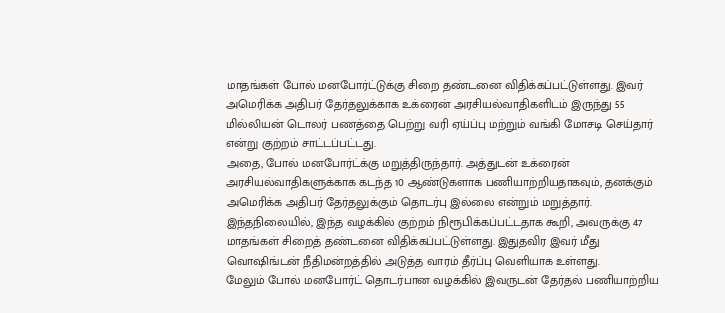மாதங்கள் போல் மனபோர்ட்டுக்கு சிறை தண்டனை விதிக்கப்பட்டுள்ளது. இவர் அமெரிக்க அதிபர் தேர்தலுக்காக உக்ரைன் அரசியல்வாதிகளிடம் இருந்து 55 மில்லியன் டொலர் பணத்தை பெற்று வரி ஏய்ப்பு மற்றும் வங்கி மோசடி செய்தார் என்று குற்றம் சாட்டப்பட்டது.
அதை, போல் மனபோர்ட்க்கு மறுத்திருந்தார். அத்துடன் உக்ரைன் அரசியல்வாதிகளுக்காக கடந்த 10 ஆண்டுகளாக பணியாற்றியதாகவும், தனக்கும் அமெரிக்க அதிபர் தேர்தலுக்கும் தொடர்பு இல்லை என்றும் மறுத்தார். இந்தநிலையில், இந்த வழக்கில் குற்றம் நிரூபிக்கப்பட்டதாக கூறி, அவருக்கு 47 மாதங்கள் சிறைத் தண்டனை விதிக்கப்பட்டுள்ளது. இதுதவிர இவர் மீது வொஷிங்டன் நீதிமன்றத்தில் அடுத்த வாரம் தீர்ப்பு வெளியாக உள்ளது.
மேலும் போல் மனபோர்ட் தொடர்பான வழக்கில் இவருடன் தேர்தல் பணியாற்றிய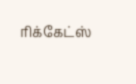ரிக்கேட்ஸ்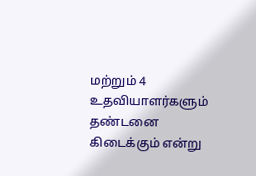மற்றும் 4 உதவியாளர்களும் தண்டனை கிடைக்கும் என்று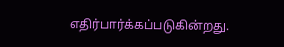எதிர்பார்க்கப்படுகின்றது.